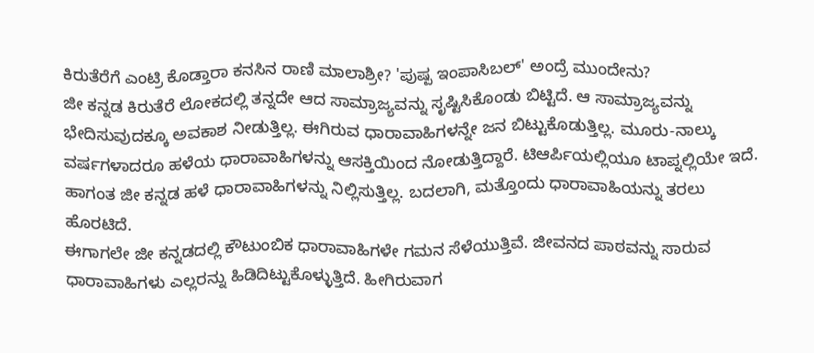ಕಿರುತೆರೆಗೆ ಎಂಟ್ರಿ ಕೊಡ್ತಾರಾ ಕನಸಿನ ರಾಣಿ ಮಾಲಾಶ್ರೀ? 'ಪುಷ್ಪ ಇಂಪಾಸಿಬಲ್' ಅಂದ್ರೆ ಮುಂದೇನು?
ಜೀ ಕನ್ನಡ ಕಿರುತೆರೆ ಲೋಕದಲ್ಲಿ ತನ್ನದೇ ಆದ ಸಾಮ್ರಾಜ್ಯವನ್ನು ಸೃಷ್ಟಿಸಿಕೊಂಡು ಬಿಟ್ಟಿದೆ. ಆ ಸಾಮ್ರಾಜ್ಯವನ್ನು ಭೇದಿಸುವುದಕ್ಕೂ ಅವಕಾಶ ನೀಡುತ್ತಿಲ್ಲ. ಈಗಿರುವ ಧಾರಾವಾಹಿಗಳನ್ನೇ ಜನ ಬಿಟ್ಟುಕೊಡುತ್ತಿಲ್ಲ. ಮೂರು-ನಾಲ್ಕು ವರ್ಷಗಳಾದರೂ ಹಳೆಯ ಧಾರಾವಾಹಿಗಳನ್ನು ಆಸಕ್ತಿಯಿಂದ ನೋಡುತ್ತಿದ್ದಾರೆ. ಟಿಆರ್ಪಿಯಲ್ಲಿಯೂ ಟಾಪ್ನಲ್ಲಿಯೇ ಇದೆ. ಹಾಗಂತ ಜೀ ಕನ್ನಡ ಹಳೆ ಧಾರಾವಾಹಿಗಳನ್ನು ನಿಲ್ಲಿಸುತ್ತಿಲ್ಲ. ಬದಲಾಗಿ, ಮತ್ತೊಂದು ಧಾರಾವಾಹಿಯನ್ನು ತರಲು ಹೊರಟಿದೆ.
ಈಗಾಗಲೇ ಜೀ ಕನ್ನಡದಲ್ಲಿ ಕೌಟುಂಬಿಕ ಧಾರಾವಾಹಿಗಳೇ ಗಮನ ಸೆಳೆಯುತ್ತಿವೆ. ಜೀವನದ ಪಾಠವನ್ನು ಸಾರುವ ಧಾರಾವಾಹಿಗಳು ಎಲ್ಲರನ್ನು ಹಿಡಿದಿಟ್ಟುಕೊಳ್ಳುತ್ತಿದೆ. ಹೀಗಿರುವಾಗ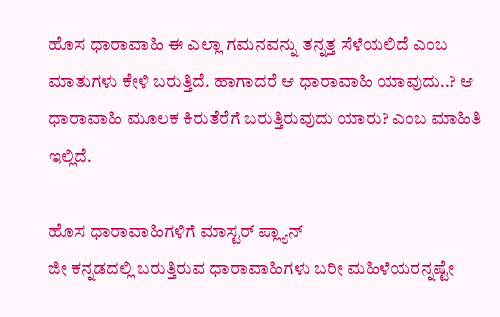ಹೊಸ ಧಾರಾವಾಹಿ ಈ ಎಲ್ಲಾ ಗಮನವನ್ನು ತನ್ನತ್ತ ಸೆಳೆಯಲಿದೆ ಎಂಬ ಮಾತುಗಳು ಕೇಳಿ ಬರುತ್ತಿದೆ. ಹಾಗಾದರೆ ಆ ಧಾರಾವಾಹಿ ಯಾವುದು..? ಆ ಧಾರಾವಾಹಿ ಮೂಲಕ ಕಿರುತೆರೆಗೆ ಬರುತ್ತಿರುವುದು ಯಾರು? ಎಂಬ ಮಾಹಿತಿ ಇಲ್ಲಿದೆ.

ಹೊಸ ಧಾರಾವಾಹಿಗಳಿಗೆ ಮಾಸ್ಟರ್ ಪ್ಲ್ಯಾನ್
ಜೀ ಕನ್ನಡದಲ್ಲಿ ಬರುತ್ತಿರುವ ಧಾರಾವಾಹಿಗಳು ಬರೀ ಮಹಿಳೆಯರನ್ನಷ್ಟೇ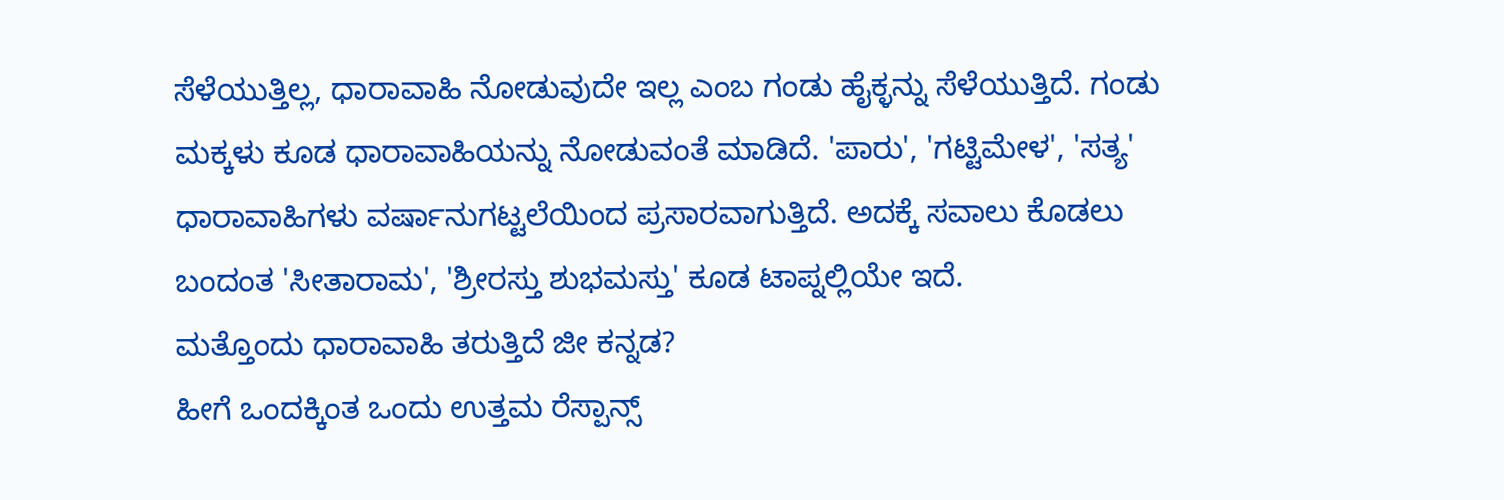ಸೆಳೆಯುತ್ತಿಲ್ಲ, ಧಾರಾವಾಹಿ ನೋಡುವುದೇ ಇಲ್ಲ ಎಂಬ ಗಂಡು ಹೈಕ್ಳನ್ನು ಸೆಳೆಯುತ್ತಿದೆ. ಗಂಡು ಮಕ್ಕಳು ಕೂಡ ಧಾರಾವಾಹಿಯನ್ನು ನೋಡುವಂತೆ ಮಾಡಿದೆ. 'ಪಾರು', 'ಗಟ್ಟಿಮೇಳ', 'ಸತ್ಯ' ಧಾರಾವಾಹಿಗಳು ವರ್ಷಾನುಗಟ್ಟಲೆಯಿಂದ ಪ್ರಸಾರವಾಗುತ್ತಿದೆ. ಅದಕ್ಕೆ ಸವಾಲು ಕೊಡಲು ಬಂದಂತ 'ಸೀತಾರಾಮ', 'ಶ್ರೀರಸ್ತು ಶುಭಮಸ್ತು' ಕೂಡ ಟಾಪ್ನಲ್ಲಿಯೇ ಇದೆ.
ಮತ್ತೊಂದು ಧಾರಾವಾಹಿ ತರುತ್ತಿದೆ ಜೀ ಕನ್ನಡ?
ಹೀಗೆ ಒಂದಕ್ಕಿಂತ ಒಂದು ಉತ್ತಮ ರೆಸ್ಪಾನ್ಸ್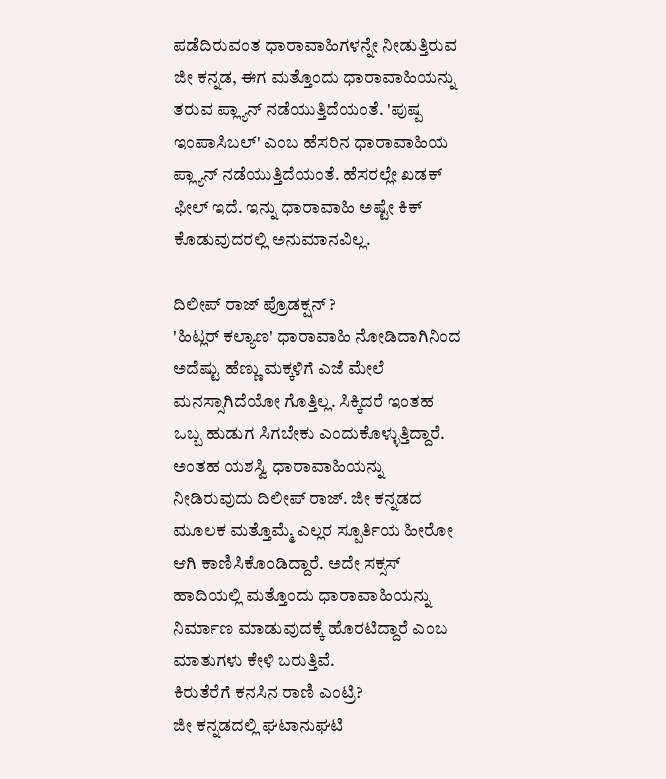ಪಡೆದಿರುವಂತ ಧಾರಾವಾಹಿಗಳನ್ನೇ ನೀಡುತ್ತಿರುವ ಜೀ ಕನ್ನಡ, ಈಗ ಮತ್ತೊಂದು ಧಾರಾವಾಹಿಯನ್ನು ತರುವ ಪ್ಲ್ಯಾನ್ ನಡೆಯುತ್ತಿದೆಯಂತೆ. 'ಪುಷ್ಪ ಇಂಪಾಸಿಬಲ್' ಎಂಬ ಹೆಸರಿನ ಧಾರಾವಾಹಿಯ ಪ್ಲ್ಯಾನ್ ನಡೆಯುತ್ತಿದೆಯಂತೆ. ಹೆಸರಲ್ಲೇ ಖಡಕ್ ಫೀಲ್ ಇದೆ. ಇನ್ನು ಧಾರಾವಾಹಿ ಅಷ್ಟೇ ಕಿಕ್ ಕೊಡುವುದರಲ್ಲಿ ಅನುಮಾನವಿಲ್ಲ.

ದಿಲೀಪ್ ರಾಜ್ ಪ್ರೊಡಕ್ಷನ್ ?
'ಹಿಟ್ಲರ್ ಕಲ್ಯಾಣ' ಧಾರಾವಾಹಿ ನೋಡಿದಾಗಿನಿಂದ ಅದೆಷ್ಟು ಹೆಣ್ಣು ಮಕ್ಕಳಿಗೆ ಎಜೆ ಮೇಲೆ ಮನಸ್ಸಾಗಿದೆಯೋ ಗೊತ್ತಿಲ್ಲ. ಸಿಕ್ಕಿದರೆ ಇಂತಹ ಒಬ್ಬ ಹುಡುಗ ಸಿಗಬೇಕು ಎಂದುಕೊಳ್ಳುತ್ತಿದ್ದಾರೆ. ಅಂತಹ ಯಶಸ್ವಿ ಧಾರಾವಾಹಿಯನ್ನು ನೀಡಿರುವುದು ದಿಲೀಪ್ ರಾಜ್. ಜೀ ಕನ್ನಡದ ಮೂಲಕ ಮತ್ತೊಮ್ಮೆ ಎಲ್ಲರ ಸ್ಪೂರ್ತಿಯ ಹೀರೋ ಆಗಿ ಕಾಣಿಸಿಕೊಂಡಿದ್ದಾರೆ. ಅದೇ ಸಕ್ಸಸ್ ಹಾದಿಯಲ್ಲಿ ಮತ್ತೊಂದು ಧಾರಾವಾಹಿಯನ್ನು ನಿರ್ಮಾಣ ಮಾಡುವುದಕ್ಕೆ ಹೊರಟಿದ್ದಾರೆ ಎಂಬ ಮಾತುಗಳು ಕೇಳಿ ಬರುತ್ತಿವೆ.
ಕಿರುತೆರೆಗೆ ಕನಸಿನ ರಾಣಿ ಎಂಟ್ರಿ?
ಜೀ ಕನ್ನಡದಲ್ಲಿ ಘಟಾನುಘಟಿ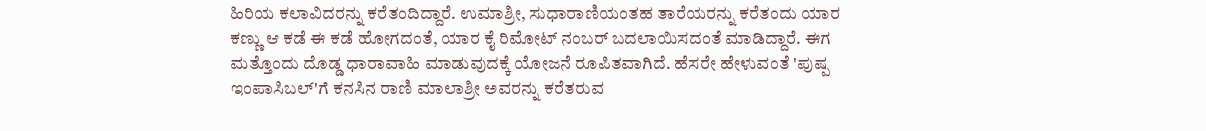ಹಿರಿಯ ಕಲಾವಿದರನ್ನು ಕರೆತಂದಿದ್ದಾರೆ. ಉಮಾಶ್ರೀ, ಸುಧಾರಾಣಿಯಂತಹ ತಾರೆಯರನ್ನು ಕರೆತಂದು ಯಾರ ಕಣ್ಣು ಆ ಕಡೆ ಈ ಕಡೆ ಹೋಗದಂತೆ, ಯಾರ ಕೈ ರಿಮೋಟ್ ನಂಬರ್ ಬದಲಾಯಿಸದಂತೆ ಮಾಡಿದ್ದಾರೆ. ಈಗ ಮತ್ತೊಂದು ದೊಡ್ಡ ಧಾರಾವಾಹಿ ಮಾಡುವುದಕ್ಕೆ ಯೋಜನೆ ರೂಪಿತವಾಗಿದೆ. ಹೆಸರೇ ಹೇಳುವಂತೆ 'ಪುಷ್ಪ ಇಂಪಾಸಿಬಲ್'ಗೆ ಕನಸಿನ ರಾಣಿ ಮಾಲಾಶ್ರೀ ಅವರನ್ನು ಕರೆತರುವ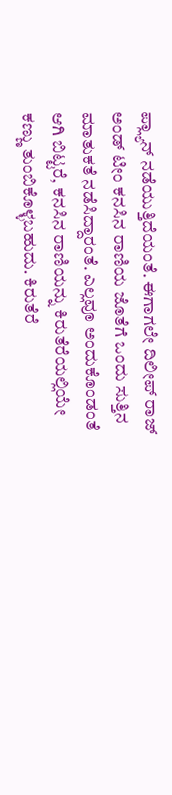ಪ್ಲ್ಯಾನ್ ನಡೆಯುತ್ತಿದೆಯಂತೆ. ಈಗಾಗಲೇ ದಿಲೀಪ್ ರಾಜ್ ಅಂಡ್ ಟೀಂ ಕನಸಿನ ರಾಣಿಯ ಜೊತೆಗೆ ಒಂದು ಸುತ್ತಿನ ಮಾತುಕತೆ ನಡೆಸಿದ್ದಾರಂತೆ. ಎಲ್ಲವೂ ಅಂದುಕೊಂಡಂತೆ ಆಗಿ ಬಿಟ್ಟರೆ, ಕನಸಿನ ರಾಣಿಯನ್ನು ಕಿರುತೆರೆಯಲ್ಲಿಯೇ ಕಣ್ಣು ತುಂಬಿಕೊಳ್ಳಬಹುದು. ಕಿರುತೆರೆ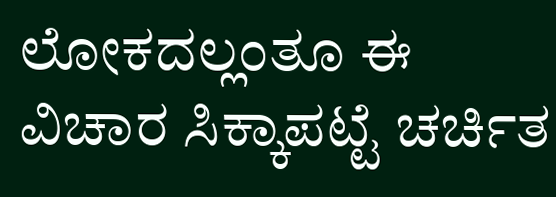ಲೋಕದಲ್ಲಂತೂ ಈ ವಿಚಾರ ಸಿಕ್ಕಾಪಟ್ಟೆ ಚರ್ಚಿತ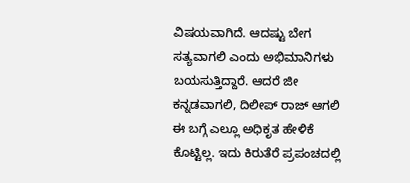ವಿಷಯವಾಗಿದೆ. ಆದಷ್ಟು ಬೇಗ ಸತ್ಯವಾಗಲಿ ಎಂದು ಅಭಿಮಾನಿಗಳು ಬಯಸುತ್ತಿದ್ದಾರೆ. ಆದರೆ ಜೀ ಕನ್ನಡವಾಗಲಿ, ದಿಲೀಪ್ ರಾಜ್ ಆಗಲಿ ಈ ಬಗ್ಗೆ ಎಲ್ಲೂ ಅಧಿಕೃತ ಹೇಳಿಕೆ ಕೊಟ್ಟಿಲ್ಲ. ಇದು ಕಿರುತೆರೆ ಪ್ರಪಂಚದಲ್ಲಿ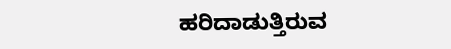ಹರಿದಾಡುತ್ತಿರುವ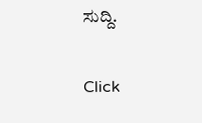ಸುದ್ದಿ.


Click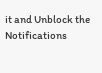it and Unblock the Notifications